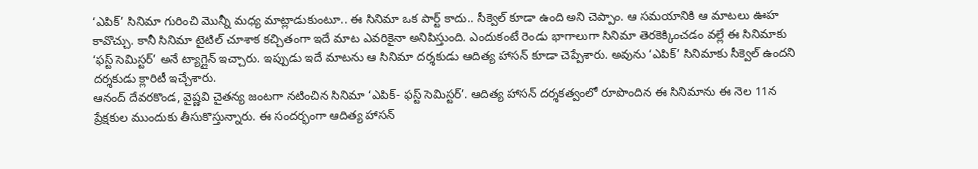‘ఎపిక్’ సినిమా గురించి మొన్నీ మధ్య మాట్లాడుకుంటూ.. ఈ సినిమా ఒక పార్ట్ కాదు.. సీక్వెల్ కూడా ఉంది అని చెప్పాం. ఆ సమయానికి ఆ మాటలు ఊహ కావొచ్చు. కానీ సినిమా టైటిల్ చూశాక కచ్చితంగా ఇదే మాట ఎవరికైనా అనిపిస్తుంది. ఎందుకంటే రెండు భాగాలుగా సినిమా తెరకెక్కించడం వల్లే ఈ సినిమాకు ‘ఫస్ట్ సెమిస్టర్’ అనే ట్యాగ్లైన్ ఇచ్చారు. ఇప్పుడు ఇదే మాటను ఆ సినిమా దర్శకుడు ఆదిత్య హాసన్ కూడా చెప్పేశారు. అవును ‘ఎపిక్’ సినిమాకు సీక్వెల్ ఉందని దర్శకుడు క్లారిటీ ఇచ్చేశారు.
ఆనంద్ దేవరకొండ, వైష్ణవి చైతన్య జంటగా నటించిన సినిమా ‘ఎపిక్- ఫస్ట్ సెమిస్టర్’. ఆదిత్య హాసన్ దర్శకత్వంలో రూపొందిన ఈ సినిమాను ఈ నెల 11న ప్రేక్షకుల ముందుకు తీసుకొస్తున్నారు. ఈ సందర్భంగా ఆదిత్య హాసన్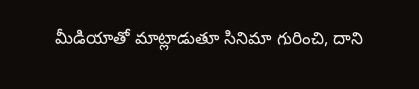మీడియాతో మాట్లాడుతూ సినిమా గురించి, దాని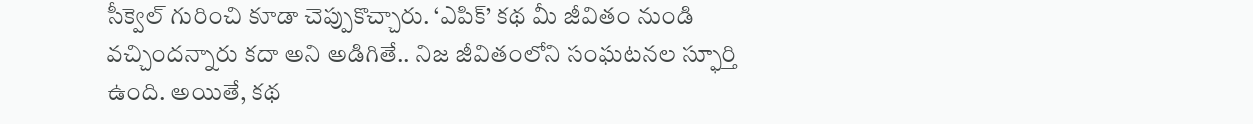సీక్వెల్ గురించి కూడా చెప్పుకొచ్చారు. ‘ఎపిక్’ కథ మీ జీవితం నుండి వచ్చిందన్నారు కదా అని అడిగితే.. నిజ జీవితంలోని సంఘటనల స్ఫూర్తి ఉంది. అయితే, కథ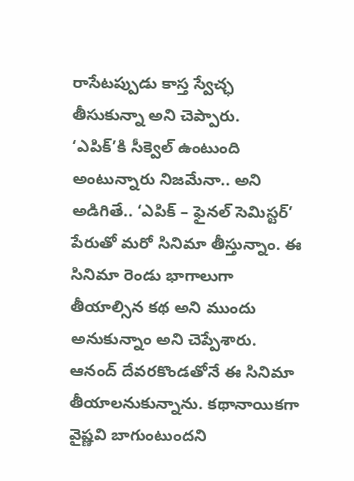రాసేటప్పుడు కాస్త స్వేచ్ఛ తీసుకున్నా అని చెప్పారు.
‘ఎపిక్’కి సీక్వెల్ ఉంటుంది అంటున్నారు నిజమేనా.. అని అడిగితే.. ‘ఎపిక్ – ఫైనల్ సెమిస్టర్’ పేరుతో మరో సినిమా తీస్తున్నాం. ఈ సినిమా రెండు భాగాలుగా తీయాల్సిన కథ అని ముందు అనుకున్నాం అని చెప్పేశారు. ఆనంద్ దేవరకొండతోనే ఈ సినిమా తీయాలనుకున్నాను. కథానాయికగా వైష్ణవి బాగుంటుందని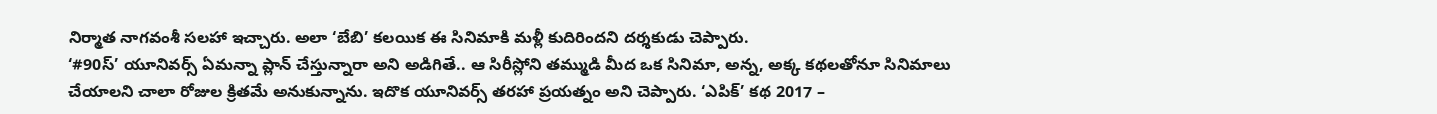నిర్మాత నాగవంశీ సలహా ఇచ్చారు. అలా ‘బేబి’ కలయిక ఈ సినిమాకి మళ్లీ కుదిరిందని దర్శకుడు చెప్పారు.
‘#90స్’ యూనివర్స్ ఏమన్నా ప్లాన్ చేస్తున్నారా అని అడిగితే.. ఆ సిరీస్లోని తమ్ముడి మీద ఒక సినిమా, అన్న, అక్క కథలతోనూ సినిమాలు చేయాలని చాలా రోజుల క్రితమే అనుకున్నాను. ఇదొక యూనివర్స్ తరహా ప్రయత్నం అని చెప్పారు. ‘ఎపిక్’ కథ 2017 –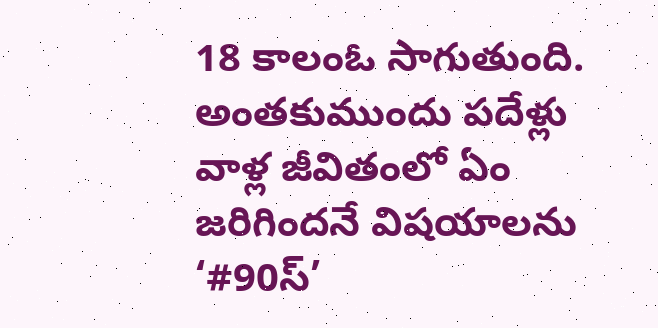18 కాలంఓ సాగుతుంది. అంతకుముందు పదేళ్లు వాళ్ల జీవితంలో ఏం జరిగిందనే విషయాలను ‘#90స్’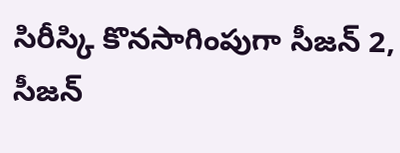సిరీస్కి కొనసాగింపుగా సీజన్ 2, సీజన్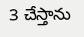3 చేస్తాను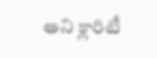అని క్లారిటీ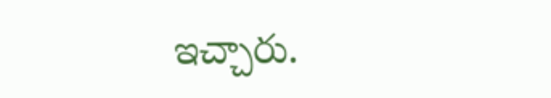ఇచ్చారు.